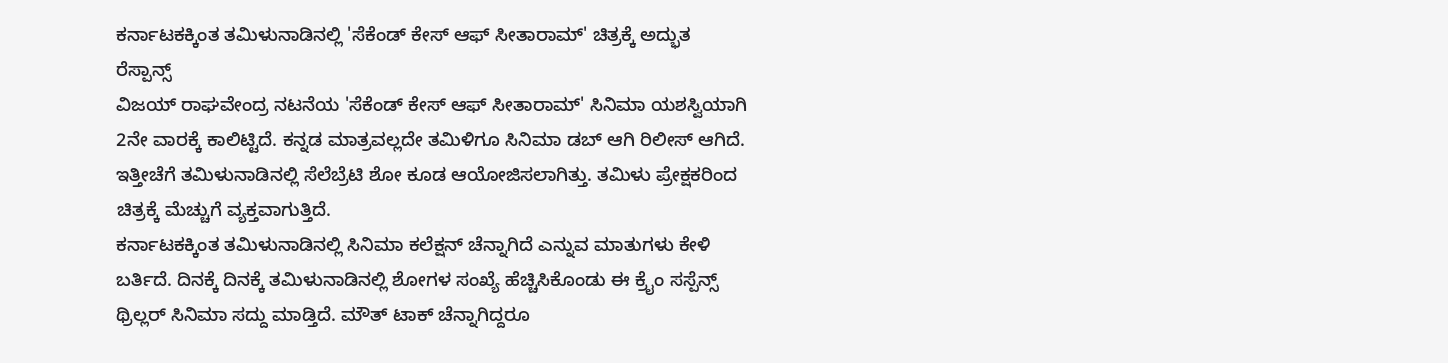ಕರ್ನಾಟಕಕ್ಕಿಂತ ತಮಿಳುನಾಡಿನಲ್ಲಿ 'ಸೆಕೆಂಡ್ ಕೇಸ್ ಆಫ್ ಸೀತಾರಾಮ್' ಚಿತ್ರಕ್ಕೆ ಅದ್ಭುತ ರೆಸ್ಪಾನ್ಸ್
ವಿಜಯ್ ರಾಘವೇಂದ್ರ ನಟನೆಯ 'ಸೆಕೆಂಡ್ ಕೇಸ್ ಆಫ್ ಸೀತಾರಾಮ್' ಸಿನಿಮಾ ಯಶಸ್ವಿಯಾಗಿ 2ನೇ ವಾರಕ್ಕೆ ಕಾಲಿಟ್ಟಿದೆ. ಕನ್ನಡ ಮಾತ್ರವಲ್ಲದೇ ತಮಿಳಿಗೂ ಸಿನಿಮಾ ಡಬ್ ಆಗಿ ರಿಲೀಸ್ ಆಗಿದೆ. ಇತ್ತೀಚೆಗೆ ತಮಿಳುನಾಡಿನಲ್ಲಿ ಸೆಲೆಬ್ರೆಟಿ ಶೋ ಕೂಡ ಆಯೋಜಿಸಲಾಗಿತ್ತು. ತಮಿಳು ಪ್ರೇಕ್ಷಕರಿಂದ ಚಿತ್ರಕ್ಕೆ ಮೆಚ್ಚುಗೆ ವ್ಯಕ್ತವಾಗುತ್ತಿದೆ.
ಕರ್ನಾಟಕಕ್ಕಿಂತ ತಮಿಳುನಾಡಿನಲ್ಲಿ ಸಿನಿಮಾ ಕಲೆಕ್ಷನ್ ಚೆನ್ನಾಗಿದೆ ಎನ್ನುವ ಮಾತುಗಳು ಕೇಳಿ ಬರ್ತಿದೆ. ದಿನಕ್ಕೆ ದಿನಕ್ಕೆ ತಮಿಳುನಾಡಿನಲ್ಲಿ ಶೋಗಳ ಸಂಖ್ಯೆ ಹೆಚ್ಚಿಸಿಕೊಂಡು ಈ ಕ್ರೈಂ ಸಸ್ಪೆನ್ಸ್ ಥ್ರಿಲ್ಲರ್ ಸಿನಿಮಾ ಸದ್ದು ಮಾಡ್ತಿದೆ. ಮೌತ್ ಟಾಕ್ ಚೆನ್ನಾಗಿದ್ದರೂ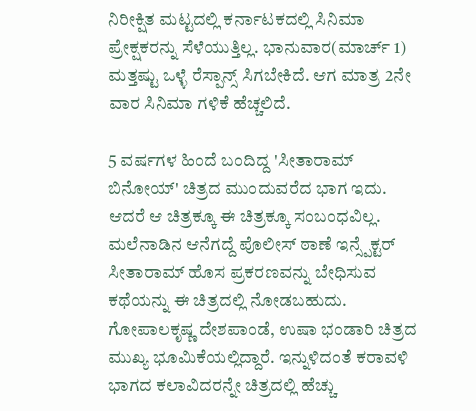ನಿರೀಕ್ಷಿತ ಮಟ್ಟದಲ್ಲಿ ಕರ್ನಾಟಕದಲ್ಲಿ ಸಿನಿಮಾ ಪ್ರೇಕ್ಷಕರನ್ನು ಸೆಳೆಯುತ್ತಿಲ್ಲ. ಭಾನುವಾರ(ಮಾರ್ಚ್ 1) ಮತ್ತಷ್ಟು ಒಳ್ಳೆ ರೆಸ್ಪಾನ್ಸ್ ಸಿಗಬೇಕಿದೆ. ಆಗ ಮಾತ್ರ 2ನೇ ವಾರ ಸಿನಿಮಾ ಗಳಿಕೆ ಹೆಚ್ಚಲಿದೆ.

5 ವರ್ಷಗಳ ಹಿಂದೆ ಬಂದಿದ್ದ 'ಸೀತಾರಾಮ್ ಬಿನೋಯ್' ಚಿತ್ರದ ಮುಂದುವರೆದ ಭಾಗ ಇದು. ಆದರೆ ಆ ಚಿತ್ರಕ್ಕೂ ಈ ಚಿತ್ರಕ್ಕೂ ಸಂಬಂಧವಿಲ್ಲ. ಮಲೆನಾಡಿನ ಆನೆಗದ್ದೆ ಪೊಲೀಸ್ ಠಾಣೆ ಇನ್ಸ್ಪೆಕ್ಟರ್ ಸೀತಾರಾಮ್ ಹೊಸ ಪ್ರಕರಣವನ್ನು ಬೇಧಿಸುವ ಕಥೆಯನ್ನು ಈ ಚಿತ್ರದಲ್ಲಿ ನೋಡಬಹುದು. ಗೋಪಾಲಕೃಷ್ಣ ದೇಶಪಾಂಡೆ, ಉಷಾ ಭಂಡಾರಿ ಚಿತ್ರದ ಮುಖ್ಯ ಭೂಮಿಕೆಯಲ್ಲಿದ್ದಾರೆ. ಇನ್ನುಳಿದಂತೆ ಕರಾವಳಿ ಭಾಗದ ಕಲಾವಿದರನ್ನೇ ಚಿತ್ರದಲ್ಲಿ ಹೆಚ್ಚು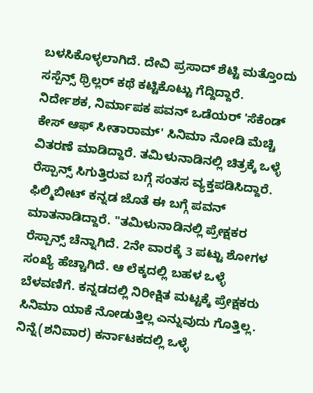ಬಳಸಿಕೊಳ್ಳಲಾಗಿದೆ. ದೇವಿ ಪ್ರಸಾದ್ ಶೆಟ್ಟಿ ಮತ್ತೊಂದು ಸಸ್ಪೆನ್ಸ್ ಥ್ರಿಲ್ಲರ್ ಕಥೆ ಕಟ್ಟಿಕೊಟ್ಟು ಗೆದ್ದಿದ್ದಾರೆ.
ನಿರ್ದೇಶಕ, ನಿರ್ಮಾಪಕ ಪವನ್ ಒಡೆಯರ್ 'ಸೆಕೆಂಡ್ ಕೇಸ್ ಆಫ್ ಸೀತಾರಾಮ್' ಸಿನಿಮಾ ನೋಡಿ ಮೆಚ್ಚಿ ವಿತರಣೆ ಮಾಡಿದ್ದಾರೆ. ತಮಿಳುನಾಡಿನಲ್ಲಿ ಚಿತ್ರಕ್ಕೆ ಒಳ್ಳೆ ರೆಸ್ಪಾನ್ಸ್ ಸಿಗುತ್ತಿರುವ ಬಗ್ಗೆ ಸಂತಸ ವ್ಯಕ್ತಪಡಿಸಿದ್ದಾರೆ. ಫಿಲ್ಮಿಬೀಟ್ ಕನ್ನಡ ಜೊತೆ ಈ ಬಗ್ಗೆ ಪವನ್ ಮಾತನಾಡಿದ್ದಾರೆ. "ತಮಿಳುನಾಡಿನಲ್ಲಿ ಪ್ರೇಕ್ಷಕರ ರೆಸ್ಪಾನ್ಸ್ ಚೆನ್ನಾಗಿದೆ. 2ನೇ ವಾರಕ್ಕೆ 3 ಪಟ್ಟು ಶೋಗಳ ಸಂಖ್ಯೆ ಹೆಚ್ಚಾಗಿದೆ. ಆ ಲೆಕ್ಕದಲ್ಲಿ ಬಹಳ ಒಳ್ಳೆ ಬೆಳವಣಿಗೆ. ಕನ್ನಡದಲ್ಲಿ ನಿರೀಕ್ಷಿತ ಮಟ್ಟಕ್ಕೆ ಪ್ರೇಕ್ಷಕರು ಸಿನಿಮಾ ಯಾಕೆ ನೋಡುತ್ತಿಲ್ಲ ಎನ್ನುವುದು ಗೊತ್ತಿಲ್ಲ. ನಿನ್ನೆ(ಶನಿವಾರ) ಕರ್ನಾಟಕದಲ್ಲಿ ಒಳ್ಳೆ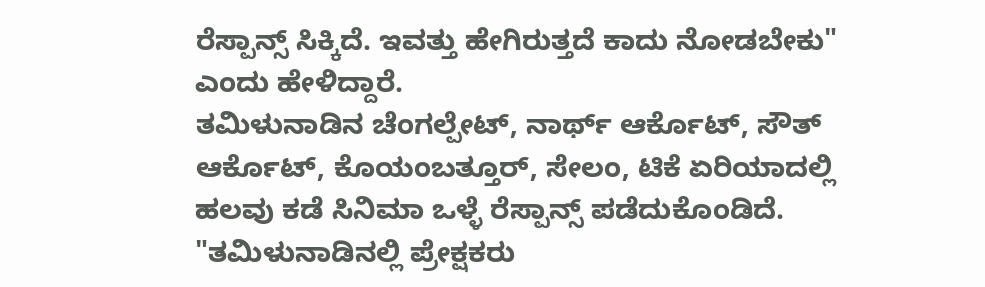ರೆಸ್ಪಾನ್ಸ್ ಸಿಕ್ಕಿದೆ. ಇವತ್ತು ಹೇಗಿರುತ್ತದೆ ಕಾದು ನೋಡಬೇಕು" ಎಂದು ಹೇಳಿದ್ದಾರೆ.
ತಮಿಳುನಾಡಿನ ಚೆಂಗಲ್ಪೇಟ್, ನಾರ್ಥ್ ಆರ್ಕೊಟ್, ಸೌತ್ ಆರ್ಕೊಟ್, ಕೊಯಂಬತ್ತೂರ್, ಸೇಲಂ, ಟಿಕೆ ಏರಿಯಾದಲ್ಲಿ ಹಲವು ಕಡೆ ಸಿನಿಮಾ ಒಳ್ಳೆ ರೆಸ್ಪಾನ್ಸ್ ಪಡೆದುಕೊಂಡಿದೆ. "ತಮಿಳುನಾಡಿನಲ್ಲಿ ಪ್ರೇಕ್ಷಕರು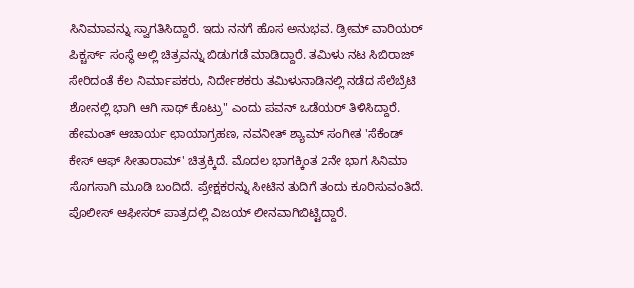ಸಿನಿಮಾವನ್ನು ಸ್ವಾಗತಿಸಿದ್ದಾರೆ. ಇದು ನನಗೆ ಹೊಸ ಅನುಭವ. ಡ್ರೀಮ್ ವಾರಿಯರ್ ಪಿಕ್ಚರ್ಸ್ ಸಂಸ್ಥೆ ಅಲ್ಲಿ ಚಿತ್ರವನ್ನು ಬಿಡುಗಡೆ ಮಾಡಿದ್ದಾರೆ. ತಮಿಳು ನಟ ಸಿಬಿರಾಜ್ ಸೇರಿದಂತೆ ಕೆಲ ನಿರ್ಮಾಪಕರು, ನಿರ್ದೇಶಕರು ತಮಿಳುನಾಡಿನಲ್ಲಿ ನಡೆದ ಸೆಲೆಬ್ರೆಟಿ ಶೋನಲ್ಲಿ ಭಾಗಿ ಆಗಿ ಸಾಥ್ ಕೊಟ್ರು" ಎಂದು ಪವನ್ ಒಡೆಯರ್ ತಿಳಿಸಿದ್ದಾರೆ.
ಹೇಮಂತ್ ಆಚಾರ್ಯ ಛಾಯಾಗ್ರಹಣ, ನವನೀತ್ ಶ್ಯಾಮ್ ಸಂಗೀತ 'ಸೆಕೆಂಡ್ ಕೇಸ್ ಆಫ್ ಸೀತಾರಾಮ್' ಚಿತ್ರಕ್ಕಿದೆ. ಮೊದಲ ಭಾಗಕ್ಕಿಂತ 2ನೇ ಭಾಗ ಸಿನಿಮಾ ಸೊಗಸಾಗಿ ಮೂಡಿ ಬಂದಿದೆ. ಪ್ರೇಕ್ಷಕರನ್ನು ಸೀಟಿನ ತುದಿಗೆ ತಂದು ಕೂರಿಸುವಂತಿದೆ. ಪೊಲೀಸ್ ಆಫೀಸರ್ ಪಾತ್ರದಲ್ಲಿ ವಿಜಯ್ ಲೀನವಾಗಿಬಿಟ್ಟಿದ್ದಾರೆ.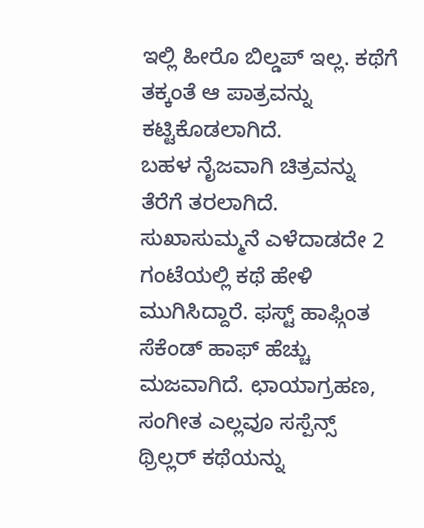ಇಲ್ಲಿ ಹೀರೊ ಬಿಲ್ಡಪ್ ಇಲ್ಲ. ಕಥೆಗೆ ತಕ್ಕಂತೆ ಆ ಪಾತ್ರವನ್ನು ಕಟ್ಟಿಕೊಡಲಾಗಿದೆ.
ಬಹಳ ನೈಜವಾಗಿ ಚಿತ್ರವನ್ನು ತೆರೆಗೆ ತರಲಾಗಿದೆ. ಸುಖಾಸುಮ್ಮನೆ ಎಳೆದಾಡದೇ 2 ಗಂಟೆಯಲ್ಲಿ ಕಥೆ ಹೇಳಿ ಮುಗಿಸಿದ್ದಾರೆ. ಫಸ್ಟ್ ಹಾಫ್ಗಿಂತ ಸೆಕೆಂಡ್ ಹಾಫ್ ಹೆಚ್ಚು ಮಜವಾಗಿದೆ. ಛಾಯಾಗ್ರಹಣ, ಸಂಗೀತ ಎಲ್ಲವೂ ಸಸ್ಪೆನ್ಸ್ ಥ್ರಿಲ್ಲರ್ ಕಥೆಯನ್ನು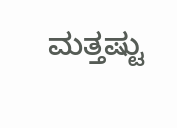ಮತ್ತಷ್ಟು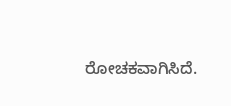ರೋಚಕವಾಗಿಸಿದೆ.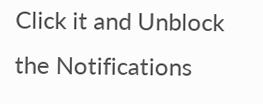Click it and Unblock the Notifications